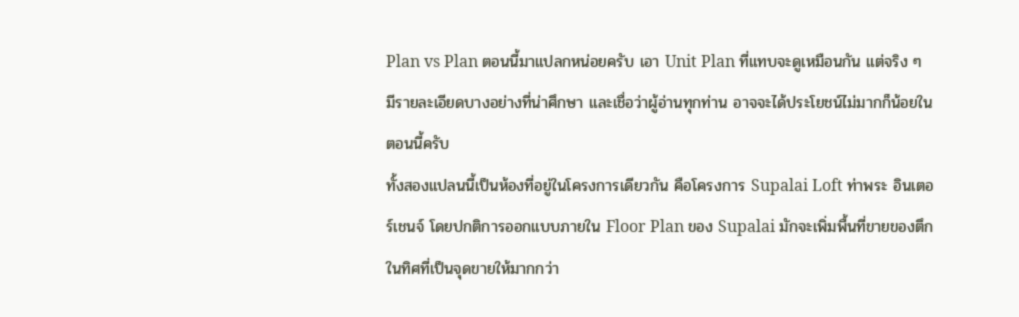Plan vs Plan ตอนนี้มาแปลกหน่อยครับ เอา Unit Plan ที่แทบจะดูเหมือนกัน แต่จริง ๆ มีรายละเอียดบางอย่างที่น่าศึกษา และเชื่อว่าผู้อ่านทุกท่าน อาจจะได้ประโยชน์ไม่มากก็น้อยในตอนนี้ครับ
ทั้งสองแปลนนี้เป็นห้องที่อยู่ในโครงการเดียวกัน คือโครงการ Supalai Loft ท่าพระ อินเตอร์เชนจ์ โดยปกติการออกแบบภายใน Floor Plan ของ Supalai มักจะเพิ่มพื้นที่ขายของตึกในทิศที่เป็นจุดขายให้มากกว่า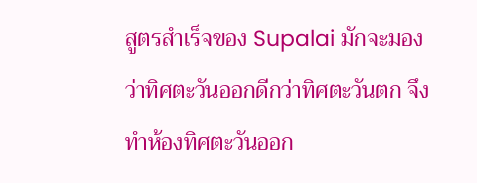สูตรสำเร็จของ Supalai มักจะมองว่าทิศตะวันออกดีกว่าทิศตะวันตก จึงทำห้องทิศตะวันออก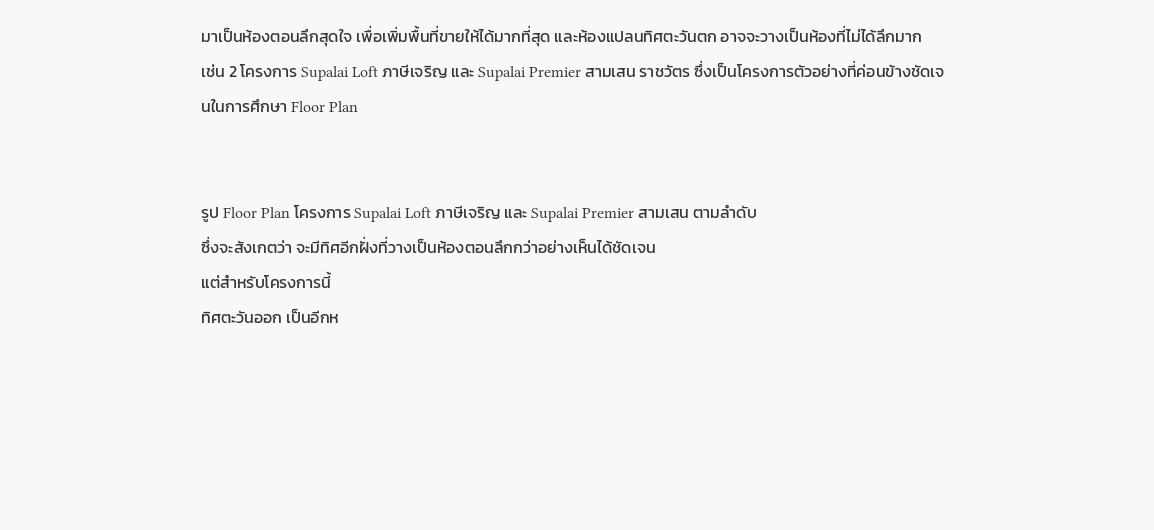มาเป็นห้องตอนลึกสุดใจ เพื่อเพิ่มพื้นที่ขายให้ได้มากที่สุด และห้องแปลนทิศตะวันตก อาจจะวางเป็นห้องที่ไม่ได้ลึกมาก
เช่น 2 โครงการ Supalai Loft ภาษีเจริญ และ Supalai Premier สามเสน ราชวัตร ซึ่งเป็นโครงการตัวอย่างที่ค่อนข้างชัดเจนในการศึกษา Floor Plan


รูป Floor Plan โครงการ Supalai Loft ภาษีเจริญ และ Supalai Premier สามเสน ตามลำดับ
ซึ่งจะสังเกตว่า จะมีทิศอีกฝั่งที่วางเป็นห้องตอนลึกกว่าอย่างเห็นได้ชัดเจน
แต่สำหรับโครงการนี้
ทิศตะวันออก เป็นอีกห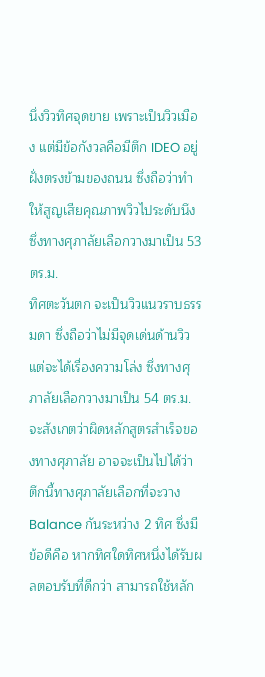นึ่งวิวทิศจุดขาย เพราะเป็นวิวเมือง แต่มีข้อกังวลคือมีตึก IDEO อยู่ฝั่งตรงข้ามของถนน ซึ่งถือว่าทำให้สูญเสียคุณภาพวิวไประดับนึง ซึ่งทางศุภาลัยเลือกวางมาเป็น 53 ตร.ม.
ทิศตะวันตก จะเป็นวิวแนวราบธรรมดา ซึ่งถือว่าไม่มีจุดเด่นด้านวิว แต่จะได้เรื่องความโล่ง ซึ่งทางศุภาลัยเลือกวางมาเป็น 54 ตร.ม.
จะสังเกตว่าผิดหลักสูตรสำเร็จของทางศุภาลัย อาจจะเป็นไปได้ว่า ตึกนี้ทางศุภาลัยเลือกที่จะวาง Balance กันระหว่าง 2 ทิศ ซึ่งมีข้อดีคือ หากทิศใดทิศหนึ่งได้รับผลตอบรับที่ดีกว่า สามารถใช้หลัก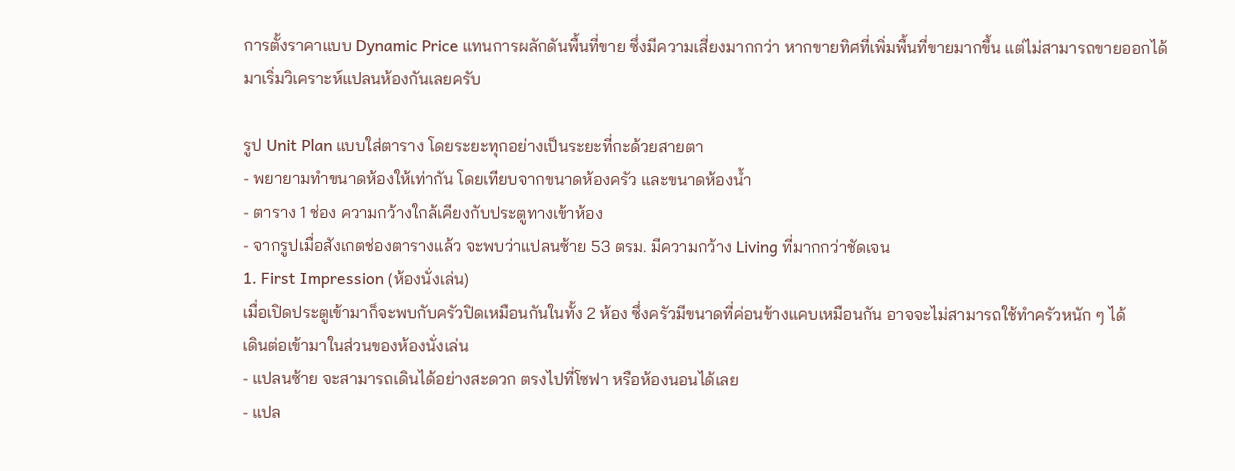การตั้งราคาแบบ Dynamic Price แทนการผลักดันพื้นที่ขาย ซึ่งมีความเสี่ยงมากกว่า หากขายทิศที่เพิ่มพื้นที่ขายมากขึ้น แต่ไม่สามารถขายออกได้
มาเริ่มวิเคราะห์แปลนห้องกันเลยครับ

รูป Unit Plan แบบใส่ตาราง โดยระยะทุกอย่างเป็นระยะที่กะด้วยสายตา
- พยายามทำขนาดห้องให้เท่ากัน โดยเทียบจากขนาดห้องครัว และขนาดห้องน้ำ
- ตาราง 1 ช่อง ความกว้างใกล้เคียงกับประตูทางเข้าห้อง
- จากรูปเมื่อสังเกตช่องตารางแล้ว จะพบว่าแปลนซ้าย 53 ตรม. มีความกว้าง Living ที่มากกว่าชัดเจน
1. First Impression (ห้องนั่งเล่น)
เมื่อเปิดประตูเข้ามาก็จะพบกับครัวปิดเหมือนกันในทั้ง 2 ห้อง ซึ่งครัวมีขนาดที่ค่อนข้างแคบเหมือนกัน อาจจะไม่สามารถใช้ทำครัวหนัก ๆ ได้
เดินต่อเข้ามาในส่วนของห้องนั่งเล่น
- แปลนซ้าย จะสามารถเดินได้อย่างสะดวก ตรงไปที่โซฟา หรือห้องนอนได้เลย
- แปล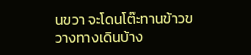นขวา จะโดนโต๊ะทานข้าวขวางทางเดินบ้าง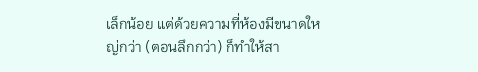เล็กน้อย แต่ด้วยความที่ห้องมีขนาดใหญ่กว่า (ตอนลึกกว่า) ก็ทำให้สา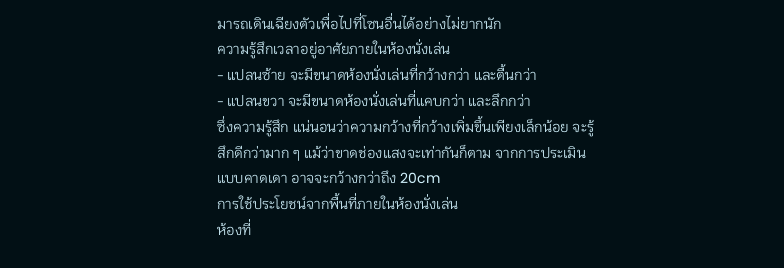มารถเดินเฉียงตัวเพื่อไปที่โซนอื่นได้อย่างไม่ยากนัก
ความรู้สึกเวลาอยู่อาศัยภายในห้องนั่งเล่น
- แปลนซ้าย จะมีขนาดห้องนั่งเล่นที่กว้างกว่า และตื้นกว่า
- แปลนขวา จะมีขนาดห้องนั่งเล่นที่แคบกว่า และลึกกว่า
ซึ่งความรู้สึก แน่นอนว่าความกว้างที่กว้างเพิ่มขึ้นเพียงเล็กน้อย จะรู้สึกดีกว่ามาก ๆ แม้ว่าขาดช่องแสงจะเท่ากันก็ตาม จากการประเมินแบบคาดเดา อาจจะกว้างกว่าถึง 20cm
การใช้ประโยชน์จากพื้นที่ภายในห้องนั่งเล่น
ห้องที่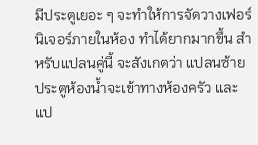มีประตูเยอะ ๆ จะทำให้การจัดวางเฟอร์นิเจอร์ภายในห้อง ทำได้ยากมากขึ้น สำหรับแปลนคู่นี้ จะสังเกตว่า แปลนซ้าย ประตูห้องน้ำจะเข้าทางห้องครัว และแป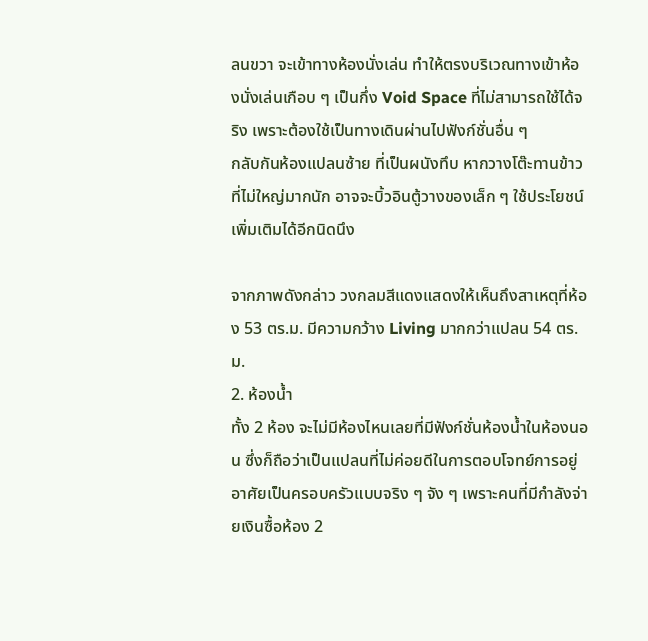ลนขวา จะเข้าทางห้องนั่งเล่น ทำให้ตรงบริเวณทางเข้าห้องนั่งเล่นเกือบ ๆ เป็นกึ่ง Void Space ที่ไม่สามารถใช้ได้จริง เพราะต้องใช้เป็นทางเดินผ่านไปฟังก์ชั่นอื่น ๆ
กลับกันห้องแปลนซ้าย ที่เป็นผนังทึบ หากวางโต๊ะทานข้าวที่ไม่ใหญ่มากนัก อาจจะบิ้วอินตู้วางของเล็ก ๆ ใช้ประโยชน์เพิ่มเติมได้อีกนิดนึง

จากภาพดังกล่าว วงกลมสีแดงแสดงให้เห็นถึงสาเหตุที่ห้อง 53 ตร.ม. มีความกว้าง Living มากกว่าแปลน 54 ตร.ม.
2. ห้องน้ำ
ทั้ง 2 ห้อง จะไม่มีห้องไหนเลยที่มีฟังก์ชั่นห้องน้ำในห้องนอน ซึ่งก็ถือว่าเป็นแปลนที่ไม่ค่อยดีในการตอบโจทย์การอยู่อาศัยเป็นครอบครัวแบบจริง ๆ จัง ๆ เพราะคนที่มีกำลังจ่ายเงินซื้อห้อง 2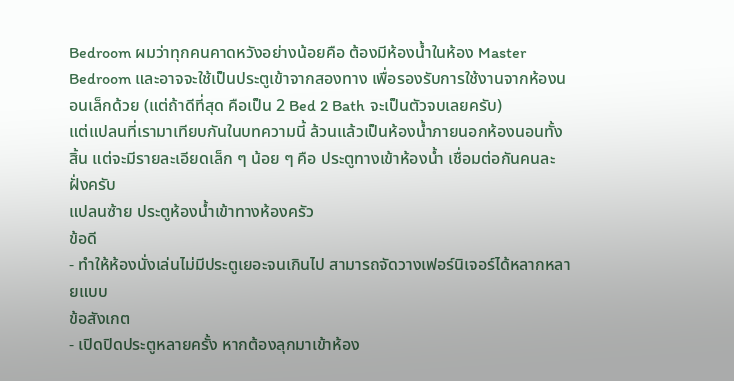Bedroom ผมว่าทุกคนคาดหวังอย่างน้อยคือ ต้องมีห้องน้ำในห้อง Master Bedroom และอาจจะใช้เป็นประตูเข้าจากสองทาง เพื่อรองรับการใช้งานจากห้องนอนเล็กด้วย (แต่ถ้าดีที่สุด คือเป็น 2 Bed 2 Bath จะเป็นตัวจบเลยครับ)
แต่แปลนที่เรามาเทียบกันในบทความนี้ ล้วนแล้วเป็นห้องน้ำภายนอกห้องนอนทั้งสิ้น แต่จะมีรายละเอียดเล็ก ๆ น้อย ๆ คือ ประตูทางเข้าห้องน้ำ เชื่อมต่อกันคนละฝั่งครับ
แปลนซ้าย ประตูห้องน้ำเข้าทางห้องครัว
ข้อดี
- ทำให้ห้องนั่งเล่นไม่มีประตูเยอะจนเกินไป สามารถจัดวางเฟอร์นิเจอร์ได้หลากหลายแบบ
ข้อสังเกต
- เปิดปิดประตูหลายครั้ง หากต้องลุกมาเข้าห้อง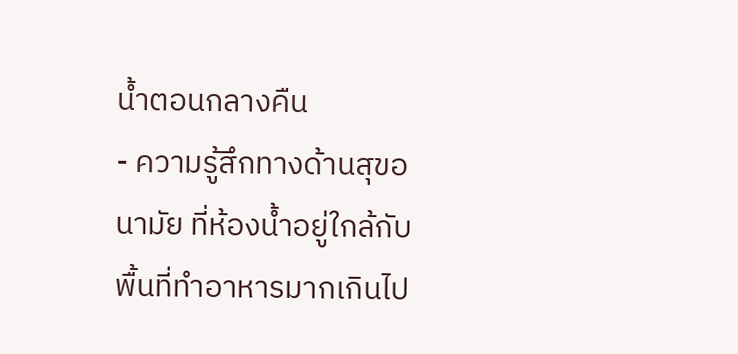น้ำตอนกลางคืน
- ความรู้สึกทางด้านสุขอนามัย ที่ห้องน้ำอยู่ใกล้กับพื้นที่ทำอาหารมากเกินไป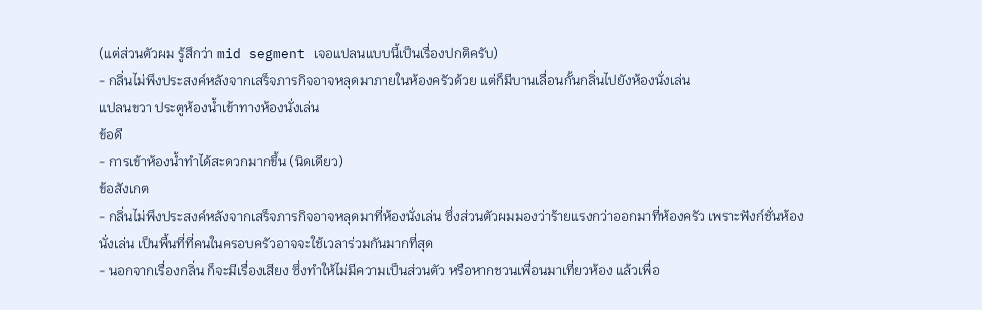(แต่ส่วนตัวผม รู้สึกว่า mid segment เจอแปลนแบบนี้เป็นเรื่องปกติครับ)
- กลิ่นไม่พึงประสงค์หลังจากเสร็จภารกิจอาจหลุดมาภายในห้องครัวด้วย แต่ก็มีบานเลื่อนกั้นกลิ่นไปยังห้องนั่งเล่น
แปลนขวา ประตูห้องน้ำเข้าทางห้องนั่งเล่น
ข้อดี
- การเข้าห้องน้ำทำได้สะดวกมากขึ้น (นิดเดียว)
ข้อสังเกต
- กลิ่นไม่พึงประสงค์หลังจากเสร็จภารกิจอาจหลุดมาที่ห้องนั่งเล่น ซึ่งส่วนตัวผมมองว่าร้ายแรงกว่าออกมาที่ห้องครัว เพราะฟังก์ชั่นห้องนั่งเล่น เป็นพื้นที่ที่คนในครอบครัวอาจจะใช้เวลาร่วมกันมากที่สุด
- นอกจากเรื่องกลิ่น ก็จะมีเรื่องเสียง ซึ่งทำให้ไม่มีความเป็นส่วนตัว หรือหากชวนเพื่อนมาเที่ยวห้อง แล้วเพื่อ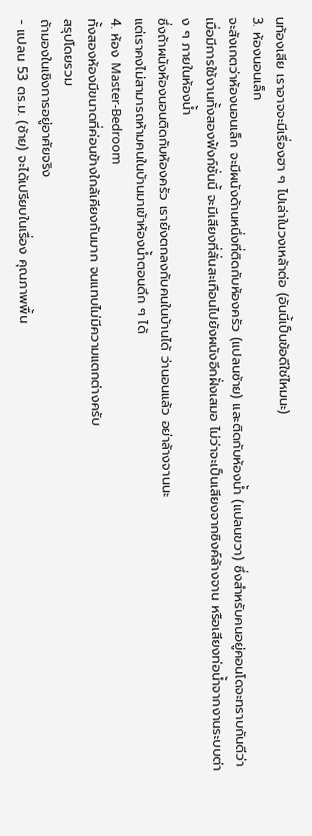นท้องเสีย เราอาจจะมีเรื่องฮา ๆ ไปเล่าในวงเหล้าต่อ (อันนี้เป็นข้อดีใช่ไหมนะ)
3. ห้องนอนเล็ก
จะสังเกตว่าห้องนอนเล็ก จะมีผนังด้านหนึ่งที่ติดกับห้องครัว (แปลนซ้าย) และติดกับห้องน้ำ (แปลนขวา) ซึ่งสำหรับคนอยู่คอนโดจะทราบกันดีว่า เมื่อมีการใช้งานทั้งสองฟังก์ชั่นนี้ จะมีเสียงที่สั่นสะเทือนไปยังผนังอีกฝั่งเสมอ ไม่ว่าจะเป็นเสียงจากซิงค์ล้างจาน หรือเสียงท่อน้ำจากงานระบบต่าง ๆ ภายในห้องน้ำ
ซึ่งถ้าผนังห้องนอนติดกับห้องครัว เรายังตกลงกับคนในบ้านได้ ว่านอนแล้ว อย่าล้างจานนะ
แต่เราคงไม่สามารถห้ามคนในบ้านมาเข้าห้องน้ำตอนดึก ๆ ได้
4. ห้อง Master-Bedroom
ทั้งสองห้องมีขนาดที่ค่อนข้างใกล้เคียงกันมาก จนแทบไม่มีความแตกต่างครับ
สรุปโดยรวม
ถ้ามองในเชิงการอยู่อาศัยจริง
- แปลน 53 ตร.ม. (ซ้าย) จะได้เปรียบในเรื่อง คุณภาพพื้น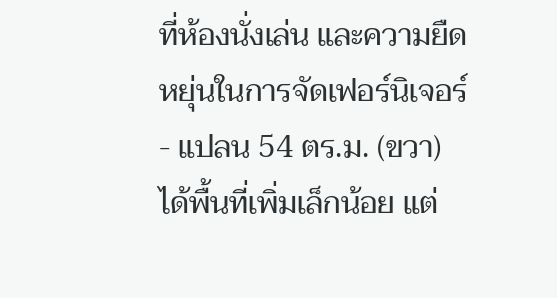ที่ห้องนั่งเล่น และความยืดหยุ่นในการจัดเฟอร์นิเจอร์
- แปลน 54 ตร.ม. (ขวา) ได้พื้นที่เพิ่มเล็กน้อย แต่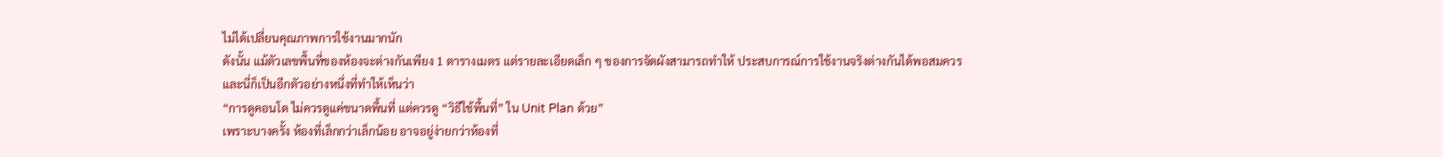ไม่ได้เปลี่ยนคุณภาพการใช้งานมากนัก
ดังนั้น แม้ตัวเลขพื้นที่ของห้องจะต่างกันเพียง 1 ตารางเมตร แต่รายละเอียดเล็ก ๆ ของการจัดผังสามารถทำให้ ประสบการณ์การใช้งานจริงต่างกันได้พอสมควร
และนี่ก็เป็นอีกตัวอย่างหนึ่งที่ทำให้เห็นว่า
“การดูคอนโด ไม่ควรดูแค่ขนาดพื้นที่ แต่ควรดู “วิธีใช้พื้นที่” ใน Unit Plan ด้วย”
เพราะบางครั้ง ห้องที่เล็กกว่าเล็กน้อย อาจอยู่ง่ายกว่าห้องที่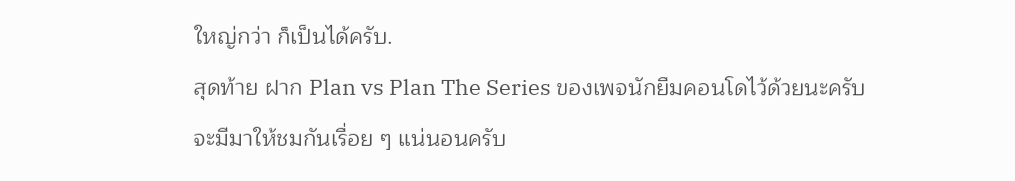ใหญ่กว่า ก็เป็นได้ครับ.
สุดท้าย ฝาก Plan vs Plan The Series ของเพจนักยืมคอนโดไว้ด้วยนะครับ จะมีมาให้ชมกันเรื่อย ๆ แน่นอนครับ